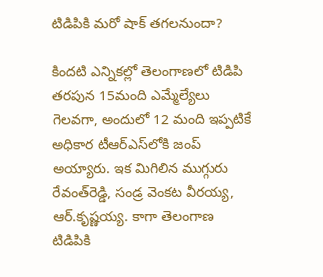టిడిపికి మరో షాక్‌ తగలనుందా?

కిందటి ఎన్నికల్లో తెలంగాణలో టిడిపి తరపున 15మంది ఎమ్మేల్యేలు గెలవగా, అందులో 12 మంది ఇప్పటికే అధికార టీఆర్‌ఎస్‌లోకి జంప్‌ అయ్యారు. ఇక మిగిలిన ముగ్గురు రేవంత్‌రెడ్డి, సండ్ర వెంకట వీరయ్య, ఆర్‌.కృష్ణయ్య. కాగా తెలంగాణ టిడిపికి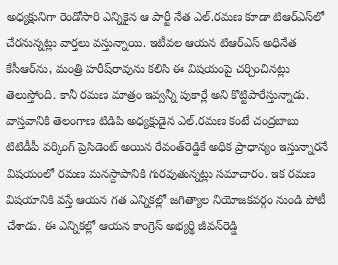అధ్యక్షునిగా రెండోసారి ఎన్నికైన ఆ పార్టీ నేత ఎల్‌.రమణ కూడా టిఆర్‌ఎస్‌లో చేరనున్నట్లు వార్తలు వస్తున్నాయి. ఇటీవల ఆయన టిఆర్‌ఎస్‌ అధినేత కేసీఆర్‌ను, మంత్రి హరీష్‌రావును కలిసి ఈ విషయంపై చర్చించినట్లు తెలుస్తోంది. కానీ రమణ మాత్రం ఇవ్వన్నీ పుకార్లే అని కొట్టిపారేస్తున్నాడు. వాస్తవానికి తెలంగాణ టిడిపి అధ్యక్షుడైన ఎల్‌.రమణ కంటే చంద్రబాబు టిటిడీపీ వర్కింగ్‌ ప్రెసిడెంట్‌ అయిన రేవంత్‌రెడ్డికే అధిక ప్రాధాన్యం ఇస్తున్నారనే విషయంలో రమణ మనస్దాపానికి గురవుతున్నట్లు సమాచారం. ఇక రమణ విషయానికి వస్తే ఆయన గత ఎన్నికల్లో జగిత్యాల నియోజకవర్గం నుండి పోటీ చేశాడు. ఈ ఎన్నికల్లో ఆయన కాంగ్రెస్‌ అభ్యర్థి జీవన్‌రెడ్డి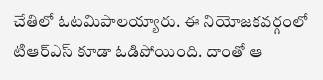చేతిలో ఓటమిపాలయ్యారు. ఈ నియోజకవర్గంలో టిఆర్‌ఎస్‌ కూడా ఓడిపోయింది. దాంతో ఆ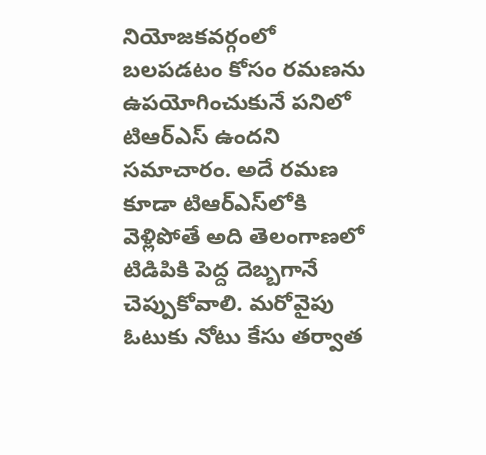నియోజకవర్గంలో బలపడటం కోసం రమణను ఉపయోగించుకునే పనిలో టిఆర్‌ఎస్‌ ఉందని సమాచారం. అదే రమణ కూడా టిఆర్‌ఎస్‌లోకి వెళ్లిపోతే అది తెలంగాణలో టిడిపికి పెద్ద దెబ్బగానే చెప్పుకోవాలి. మరోవైపు ఓటుకు నోటు కేసు తర్వాత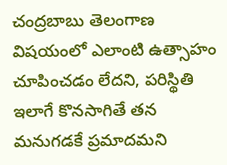చంద్రబాబు తెలంగాణ విషయంలో ఎలాంటి ఉత్సాహం చూపించడం లేదని, పరిస్థితి ఇలాగే కొనసాగితే తన మనుగడకే ప్రమాదమని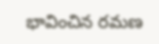భావించిన రమణ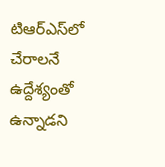టిఆర్‌ఎస్‌లో చేరాలనే ఉద్దేశ్యంతో ఉన్నాడని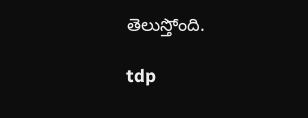తెలుస్తోంది.

tdp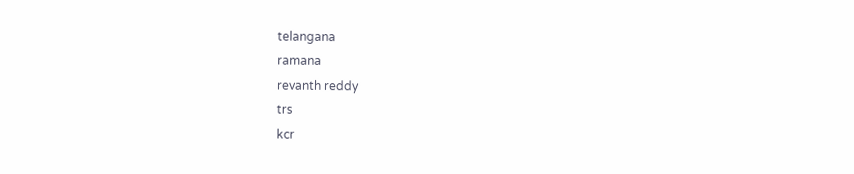telangana
ramana
revanth reddy
trs
kcr